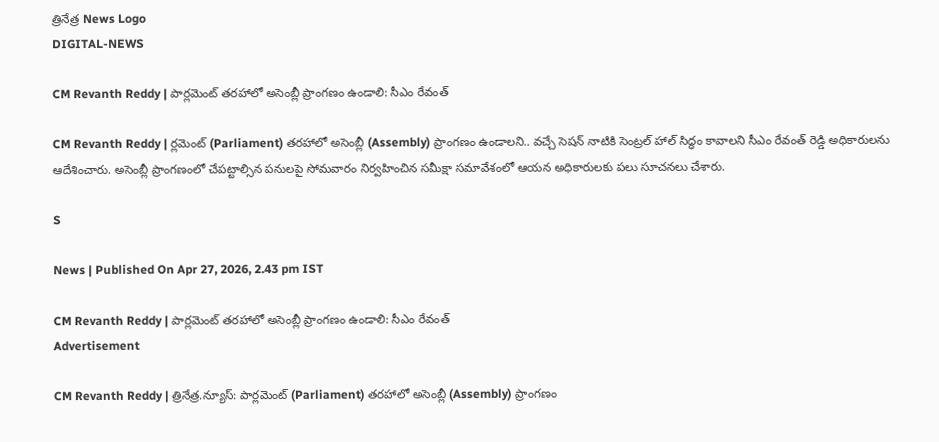త్రినేత్ర News Logo
DIGITAL-NEWS

CM Revanth Reddy | పార్లమెంట్ తరహాలో అసెంబ్లీ ప్రాంగణం ఉండాలి: సీఎం రేవంత్‌

CM Revanth Reddy | ర్ల‌మెంట్‌ (Parliament) త‌ర‌హాలో అసెంబ్లీ (Assembly) ప్రాంగణం ఉండాల‌ని.. వచ్చే సెషన్ నాటికి సెంట్రల్ హాల్ సిద్ధం కావాలని సీఎం రేవంత్ రెడ్డి అధికారుల‌ను ఆదేశించారు. అసెంబ్లీ ప్రాంగణంలో చేపట్టాల్సిన పనులపై సోమ‌వారం నిర్వ‌హించిన స‌మీక్షా స‌మావేశంలో ఆయ‌న అధికారులకు ప‌లు సూచ‌న‌లు చేశారు.

S

News | Published On Apr 27, 2026, 2.43 pm IST

CM Revanth Reddy | పార్లమెంట్ తరహాలో అసెంబ్లీ ప్రాంగణం ఉండాలి: సీఎం రేవంత్‌
Advertisement

CM Revanth Reddy | త్రినేత్ర‌.న్యూస్‌: పార్ల‌మెంట్‌ (Parliament) త‌ర‌హాలో అసెంబ్లీ (Assembly) ప్రాంగణం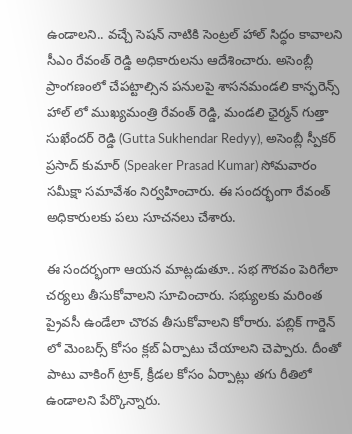ఉండాల‌ని.. వచ్చే సెషన్ నాటికి సెంట్రల్ హాల్ సిద్ధం కావాలని సీఎం రేవంత్ రెడ్డి అధికారుల‌ను ఆదేశించారు. అసెంబ్లీ ప్రాంగణంలో చేపట్టాల్సిన పనులపై శాసనమండలి కాన్ఫరెన్స్ హాల్ లో ముఖ్యమంత్రి రేవంత్ రెడ్డి, మండలి ఛైర్మన్ గుత్తా సుఖేందర్ రెడ్డి (Gutta Sukhendar Redyy), అసెంబ్లీ స్పీకర్ ప్రసాద్ కుమార్ (Speaker Prasad Kumar) సోమ‌వారం సమీక్షా సమావేశం నిర్వ‌హించారు. ఈ సంద‌ర్భంగా రేవంత్ అధికారుల‌కు ప‌లు సూచ‌న‌లు చేశారు.

ఈ సంద‌ర్భంగా ఆయ‌న మాట్ల‌డుతూ.. సభ గౌరవం పెరిగేలా చర్యలు తీసుకోవాలని సూచించారు. స‌భ్యుల‌కు మరింత ప్రైవసీ ఉండేలా చొర‌వ తీసుకోవాల‌ని కోరారు. పబ్లిక్ గార్డెన్ లో మెంబర్స్ కోసం క్లబ్ ఏర్పాటు చేయాల‌ని చెప్పారు. దీంతో పాటు వాకింగ్ ట్రాక్, క్రీడల కోసం ఏర్పాట్లు త‌గు రీతిలో ఉండాల‌ని పేర్కొన్నారు.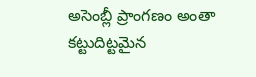అసెంబ్లీ ప్రాంగ‌ణం అంతా క‌ట్టుదిట్ట‌మైన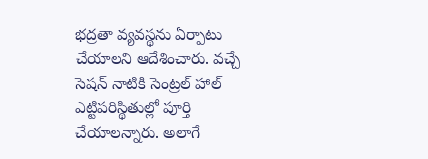భ‌ద్ర‌తా వ్య‌వ‌స్థ‌ను ఏర్పాటు చేయాల‌ని ఆదేశించారు. వచ్చే సెషన్ నాటికి సెంట్రల్ హాల్ ఎట్టిపరిస్థితుల్లో పూర్తి చేయాల‌న్నారు. అలాగే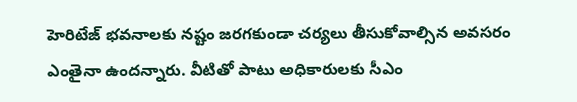హెరిటేజ్ భవనాలకు నష్టం జరగకుండా చర్యలు తీసుకోవాల్సిన అవ‌స‌రం ఎంతైనా ఉంద‌న్నారు. వీటితో పాటు అధికారులకు సీఎం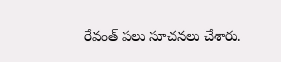రేవంత్ పలు సూచ‌న‌లు చేశారు.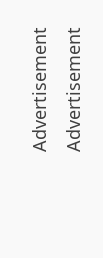Advertisement
Advertisement